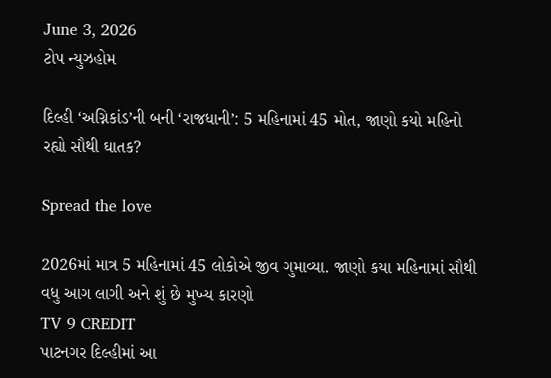June 3, 2026
ટોપ ન્યુઝહોમ

દિલ્હી ‘અગ્નિકાંડ’ની બની ‘રાજધાની’: 5 મહિનામાં 45 મોત, જાણો કયો મહિનો રહ્યો સૌથી ઘાતક?

Spread the love

2026માં માત્ર 5 મહિનામાં 45 લોકોએ જીવ ગુમાવ્યા. જાણો કયા મહિનામાં સૌથી વધુ આગ લાગી અને શું છે મુખ્ય કારણો
TV 9 CREDIT
પાટનગર દિલ્હીમાં આ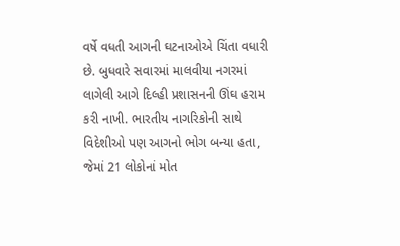વર્ષે વધતી આગની ઘટનાઓએ ચિંતા વધારી છે. બુધવારે સવારમાં માલવીયા નગરમાં લાગેલી આગે દિલ્હી પ્રશાસનની ઊંઘ હરામ કરી નાખી. ભારતીય નાગરિકોની સાથે વિદેશીઓ પણ આગનો ભોગ બન્યા હતા, જેમાં 21 લોકોનાં મોત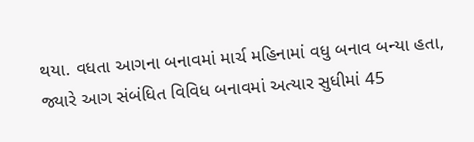થયા. વધતા આગના બનાવમાં માર્ચ મહિનામાં વધુ બનાવ બન્યા હતા, જ્યારે આગ સંબંધિત વિવિધ બનાવમાં અત્યાર સુધીમાં 45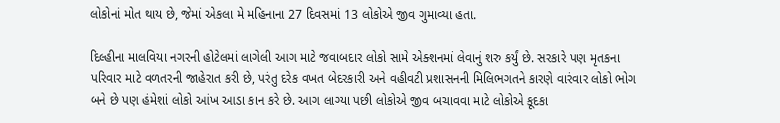લોકોનાં મોત થાય છે, જેમાં એકલા મે મહિનાના 27 દિવસમાં 13 લોકોએ જીવ ગુમાવ્યા હતા.

દિલ્હીના માલવિયા નગરની હોટેલમાં લાગેલી આગ માટે જવાબદાર લોકો સામે એક્શનમાં લેવાનું શરુ કર્યું છે. સરકારે પણ મૃતકના પરિવાર માટે વળતરની જાહેરાત કરી છે, પરંતુ દરેક વખત બેદરકારી અને વહીવટી પ્રશાસનની મિલિભગતને કારણે વારંવાર લોકો ભોગ બને છે પણ હંમેશાં લોકો આંખ આડા કાન કરે છે. આગ લાગ્યા પછી લોકોએ જીવ બચાવવા માટે લોકોએ કૂદકા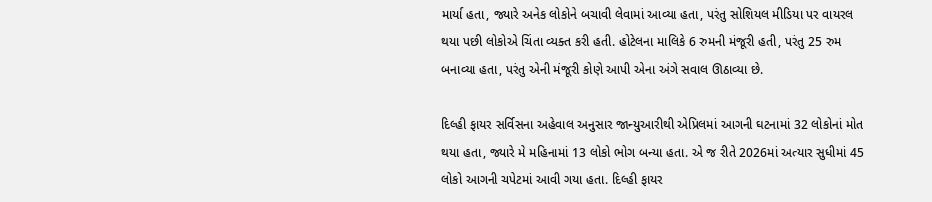માર્યા હતા, જ્યારે અનેક લોકોને બચાવી લેવામાં આવ્યા હતા, પરંતુ સોશિયલ મીડિયા પર વાયરલ થયા પછી લોકોએ ચિંતા વ્યક્ત કરી હતી. હોટેલના માલિકે 6 રુમની મંજૂરી હતી, પરંતુ 25 રુમ બનાવ્યા હતા, પરંતુ એની મંજૂરી કોણે આપી એના અંગે સવાલ ઊઠાવ્યા છે.

દિલ્હી ફાયર સર્વિસના અહેવાલ અનુસાર જાન્યુઆરીથી એપ્રિલમાં આગની ઘટનામાં 32 લોકોનાં મોત થયા હતા, જ્યારે મે મહિનામાં 13 લોકો ભોગ બન્યા હતા. એ જ રીતે 2026માં અત્યાર સુધીમાં 45 લોકો આગની ચપેટમાં આવી ગયા હતા. દિલ્હી ફાયર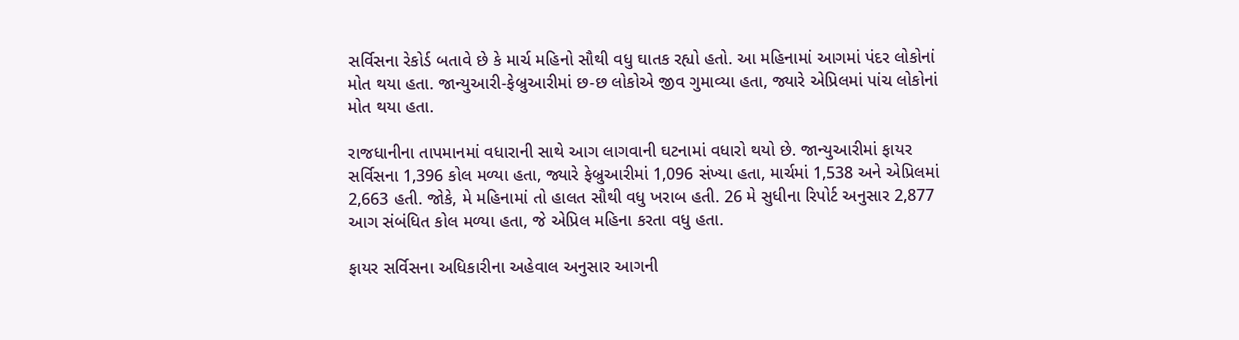સર્વિસના રેકોર્ડ બતાવે છે કે માર્ચ મહિનો સૌથી વધુ ઘાતક રહ્યો હતો. આ મહિનામાં આગમાં પંદર લોકોનાં મોત થયા હતા. જાન્યુઆરી-ફેબ્રુઆરીમાં છ-છ લોકોએ જીવ ગુમાવ્યા હતા, જ્યારે એપ્રિલમાં પાંચ લોકોનાં મોત થયા હતા.

રાજધાનીના તાપમાનમાં વધારાની સાથે આગ લાગવાની ઘટનામાં વધારો થયો છે. જાન્યુઆરીમાં ફાયર સર્વિસના 1,396 કોલ મળ્યા હતા, જ્યારે ફેબ્રુઆરીમાં 1,096 સંખ્યા હતા, માર્ચમાં 1,538 અને એપ્રિલમાં 2,663 હતી. જોકે, મે મહિનામાં તો હાલત સૌથી વધુ ખરાબ હતી. 26 મે સુધીના રિપોર્ટ અનુસાર 2,877 આગ સંબંધિત કોલ મળ્યા હતા, જે એપ્રિલ મહિના કરતા વધુ હતા.

ફાયર સર્વિસના અધિકારીના અહેવાલ અનુસાર આગની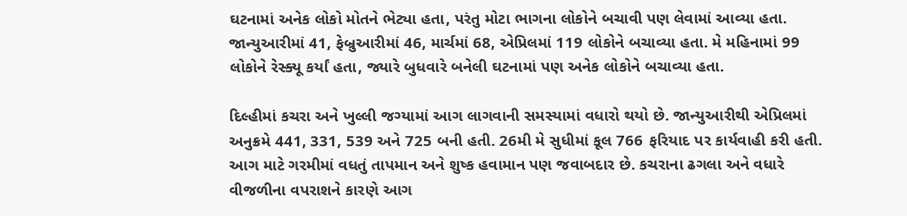ઘટનામાં અનેક લોકો મોતને ભેટ્યા હતા, પરંતુ મોટા ભાગના લોકોને બચાવી પણ લેવામાં આવ્યા હતા. જાન્યુઆરીમાં 41, ફેબ્રુઆરીમાં 46, માર્ચમાં 68, એપ્રિલમાં 119 લોકોને બચાવ્યા હતા. મે મહિનામાં 99 લોકોને રેસ્ક્યૂ કર્યાં હતા, જ્યારે બુધવારે બનેલી ઘટનામાં પણ અનેક લોકોને બચાવ્યા હતા.

દિલ્હીમાં કચરા અને ખુલ્લી જગ્યામાં આગ લાગવાની સમસ્યામાં વધારો થયો છે. જાન્યુઆરીથી એપ્રિલમાં અનુક્રમે 441, 331, 539 અને 725 બની હતી. 26મી મે સુધીમાં કૂલ 766 ફરિયાદ પર કાર્યવાહી કરી હતી. આગ માટે ગરમીમાં વધતું તાપમાન અને શુષ્ક હવામાન પણ જવાબદાર છે. કચરાના ઢગલા અને વધારે વીજળીના વપરાશને કારણે આગ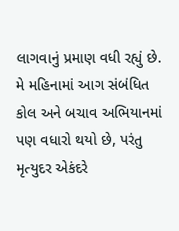લાગવાનું પ્રમાણ વધી રહ્યું છે. મે મહિનામાં આગ સંબંધિત કોલ અને બચાવ અભિયાનમાં પણ વધારો થયો છે, પરંતુ મૃત્યુદર એકંદરે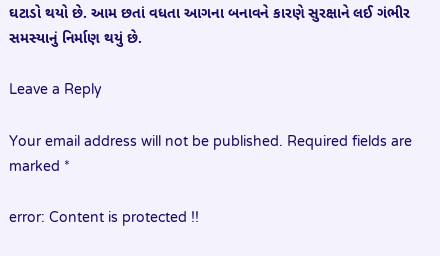ઘટાડો થયો છે. આમ છતાં વધતા આગના બનાવને કારણે સુરક્ષાને લઈ ગંભીર સમસ્યાનું નિર્માણ થયું છે.

Leave a Reply

Your email address will not be published. Required fields are marked *

error: Content is protected !!